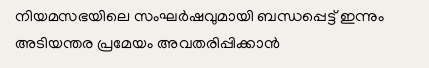നിയമസഭയിലെ സംഘർഷവുമായി ബന്ധപ്പെട്ട് ഇന്നും അടിയന്തര പ്രമേയം അവതരിപ്പിക്കാൻ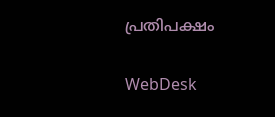പ്രതിപക്ഷം

WebDesk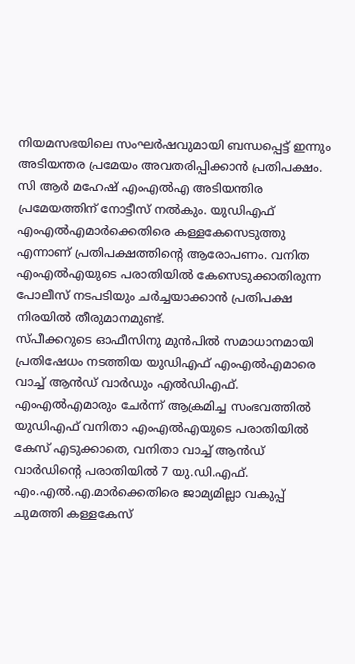നിയമസഭയിലെ സംഘർഷവുമായി ബന്ധപ്പെട്ട് ഇന്നും അടിയന്തര പ്രമേയം അവതരിപ്പിക്കാൻ പ്രതിപക്ഷം. സി ആർ മഹേഷ് എംഎൽഎ അടിയന്തിര പ്രമേയത്തിന് നോട്ടീസ് നൽകും. യുഡിഎഫ് എംഎൽഎമാർക്കെതിരെ കള്ളകേസെടുത്തു എന്നാണ് പ്രതിപക്ഷത്തിന്റെ ആരോപണം. വനിത എംഎൽഎയുടെ പരാതിയിൽ കേസെടുക്കാതിരുന്ന പോലീസ് നടപടിയും ചർച്ചയാക്കാൻ പ്രതിപക്ഷ നിരയിൽ തീരുമാനമുണ്ട്.
സ്പീക്കറുടെ ഓഫീസിനു മുൻപിൽ സമാധാനമായി പ്രതിഷേധം നടത്തിയ യുഡിഎഫ് എംഎൽഎമാരെ വാച്ച് ആൻഡ് വാർഡും എൽഡിഎഫ്. എംഎൽഎമാരും ചേർന്ന് ആക്രമിച്ച സംഭവത്തിൽ യുഡിഎഫ് വനിതാ എംഎൽഎയുടെ പരാതിയിൽ കേസ് എടുക്കാതെ, വനിതാ വാച്ച് ആൻഡ് വാർഡിന്റെ പരാതിയിൽ 7 യു.ഡി.എഫ്. എം.എൽ.എ.മാർക്കെതിരെ ജാമ്യമില്ലാ വകുപ്പ് ചുമത്തി കള്ളകേസ്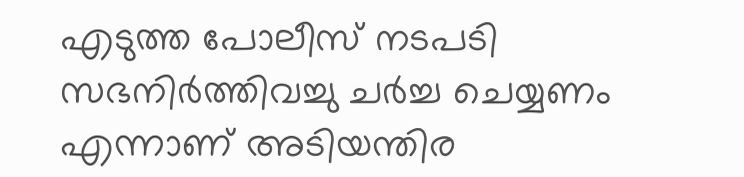എടുത്ത പോലീസ് നടപടി സഭനിർത്തിവച്ചു ചർച്ച ചെയ്യണം എന്നാണ് അടിയന്തിര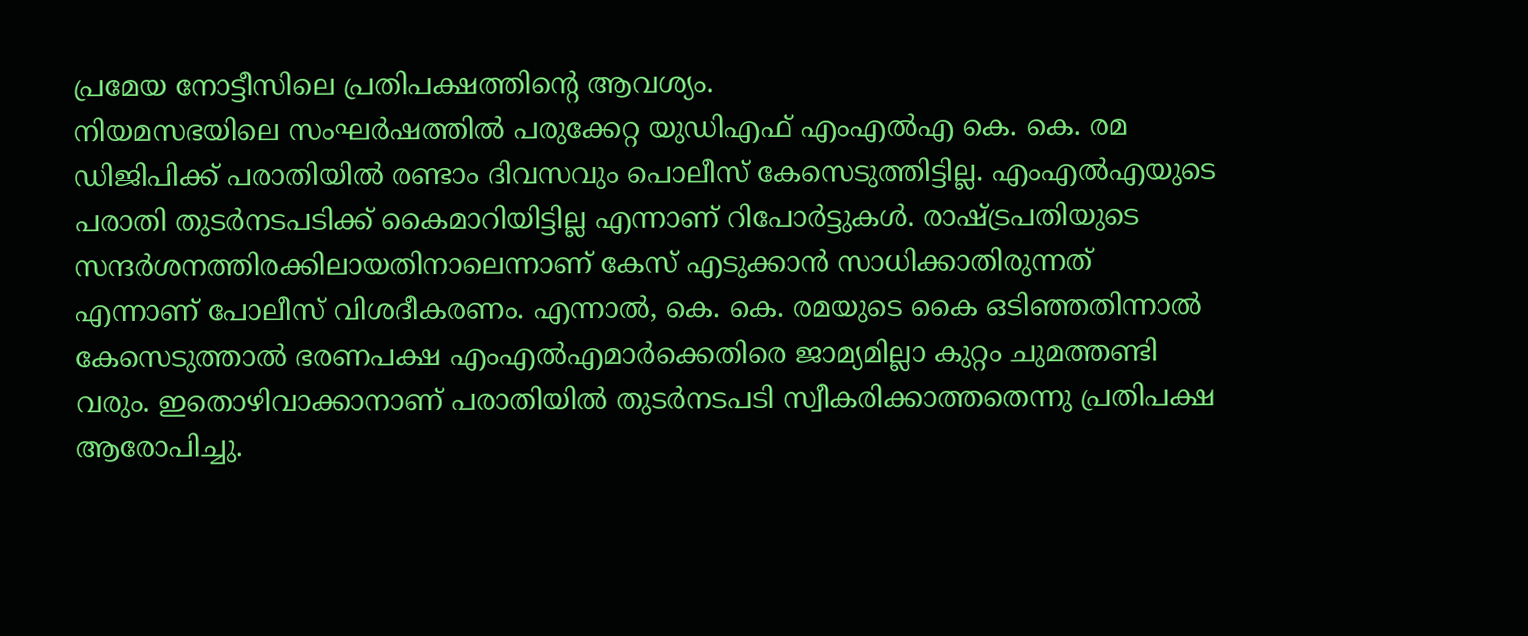പ്രമേയ നോട്ടീസിലെ പ്രതിപക്ഷത്തിന്റെ ആവശ്യം.
നിയമസഭയിലെ സംഘർഷത്തിൽ പരുക്കേറ്റ യുഡിഎഫ് എംഎൽഎ കെ. കെ. രമ ഡിജിപിക്ക് പരാതിയിൽ രണ്ടാം ദിവസവും പൊലീസ് കേസെടുത്തിട്ടില്ല. എംഎൽഎയുടെ പരാതി തുടർനടപടിക്ക് കൈമാറിയിട്ടില്ല എന്നാണ് റിപോർട്ടുകൾ. രാഷ്ട്രപതിയുടെ സന്ദർശനത്തിരക്കിലായതിനാലെന്നാണ് കേസ് എടുക്കാൻ സാധിക്കാതിരുന്നത് എന്നാണ് പോലീസ് വിശദീകരണം. എന്നാൽ, കെ. കെ. രമയുടെ കൈ ഒടിഞ്ഞതിന്നാൽ കേസെടുത്താൽ ഭരണപക്ഷ എംഎൽഎമാർക്കെതിരെ ജാമ്യമില്ലാ കുറ്റം ചുമത്തണ്ടി വരും. ഇതൊഴിവാക്കാനാണ് പരാതിയിൽ തുടർനടപടി സ്വീകരിക്കാത്തതെന്നു പ്രതിപക്ഷ ആരോപിച്ചു.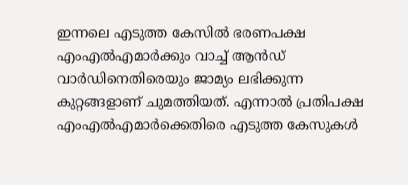ഇന്നലെ എടുത്ത കേസിൽ ഭരണപക്ഷ എംഎൽഎമാർക്കും വാച്ച് ആൻഡ് വാർഡിനെതിരെയും ജാമ്യം ലഭിക്കുന്ന കുറ്റങ്ങളാണ് ചുമത്തിയത്. എന്നാൽ പ്രതിപക്ഷ എംഎൽഎമാർക്കെതിരെ എടുത്ത കേസുകൾ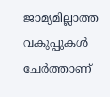ജാമ്യമില്ലാത്ത വകുപ്പുകൾ ചേർത്താണ്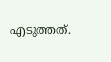എടുത്തത്.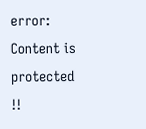error: Content is protected !!